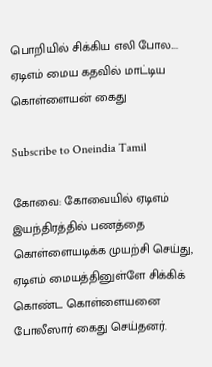பொறியில் சிக்கிய எலி போல.... ஏடிஎம் மைய கதவில் மாட்டிய கொள்ளையன் கைது

Subscribe to Oneindia Tamil

கோவை: கோவையில் ஏடிஎம் இயந்திரத்தில் பணத்தை கொள்ளையடிக்க முயற்சி செய்து, ஏடிஎம் மையத்தினுள்ளே சிக்கிக் கொண்ட கொள்ளையனை போலீஸார் கைது செய்தனர்.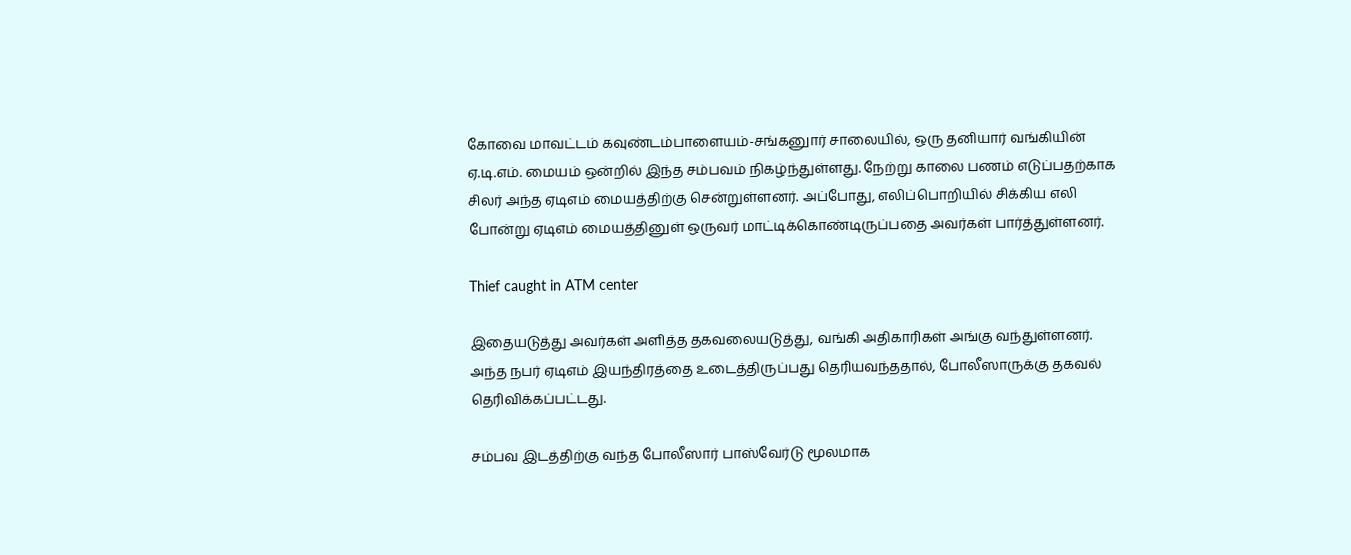கோவை மாவட்டம் கவுண்டம்பாளையம்-சங்கனுார் சாலையில், ஒரு தனியார் வங்கியின் ஏ.டி.எம். மையம் ஒன்றில் இந்த சம்பவம் நிகழ்ந்துள்ளது. நேற்று காலை பணம் எடுப்பதற்காக சிலர் அந்த ஏடிஎம் மையத்திற்கு சென்றுள்ளனர். அப்போது, எலிப்பொறியில் சிக்கிய எலி போன்று ஏடிஎம் மையத்தினுள் ஒருவர் மாட்டிக்கொண்டிருப்பதை அவர்கள் பார்த்துள்ளனர்.

Thief caught in ATM center

இதையடுத்து அவர்கள் அளித்த தகவலையடுத்து, வங்கி அதிகாரிகள் அங்கு வந்துள்ளனர். அந்த நபர் ஏடிஎம் இயந்திரத்தை உடைத்திருப்பது தெரியவந்ததால், போலீஸாருக்கு தகவல் தெரிவிக்கப்பட்டது.

சம்பவ இடத்திற்கு வந்த போலீஸார் பாஸ்வேர்டு மூலமாக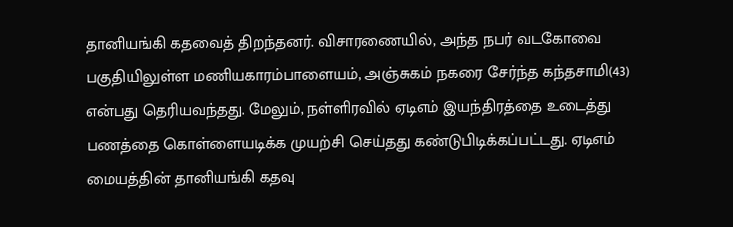தானியங்கி கதவைத் திறந்தனர். விசாரணையில், அந்த நபர் வடகோவை பகுதியிலுள்ள மணியகாரம்பாளையம், அஞ்சுகம் நகரை சேர்ந்த கந்தசாமி(43) என்பது தெரியவந்தது. மேலும், நள்ளிரவில் ஏடிஎம் இயந்திரத்தை உடைத்து பணத்தை கொள்ளையடிக்க முயற்சி செய்தது கண்டுபிடிக்கப்பட்டது. ஏடிஎம் மையத்தின் தானியங்கி கதவு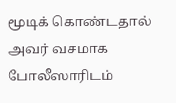மூடிக் கொண்டதால் அவர் வசமாக போலீஸாரிடம்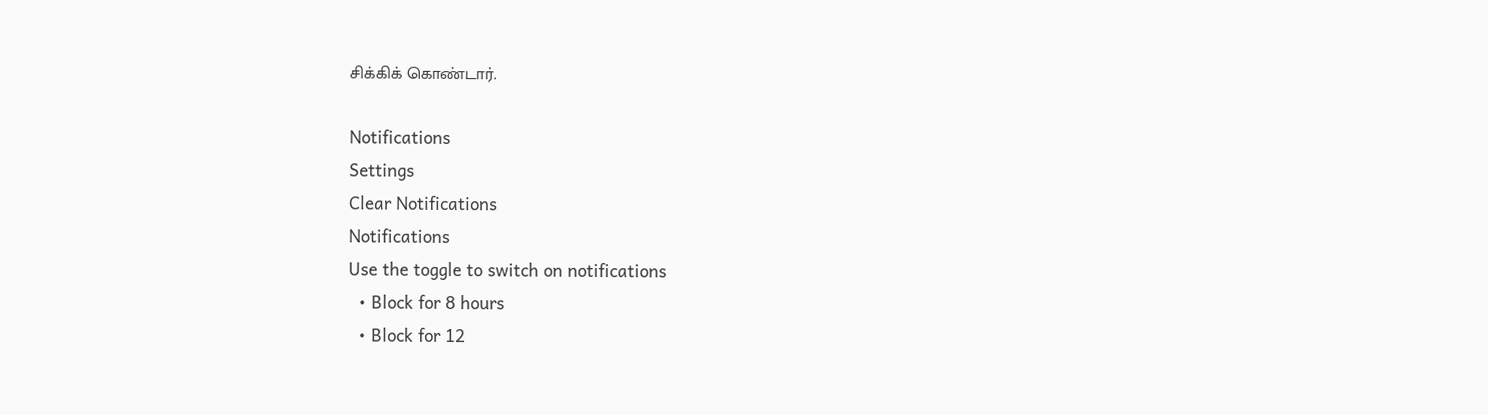சிக்கிக் கொண்டார்.

Notifications
Settings
Clear Notifications
Notifications
Use the toggle to switch on notifications
  • Block for 8 hours
  • Block for 12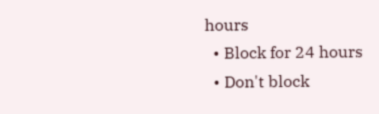hours
  • Block for 24 hours
  • Don't block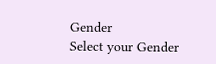Gender
Select your Gender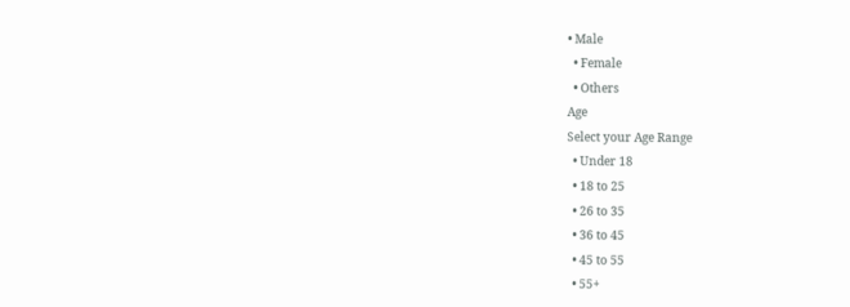• Male
  • Female
  • Others
Age
Select your Age Range
  • Under 18
  • 18 to 25
  • 26 to 35
  • 36 to 45
  • 45 to 55
  • 55+